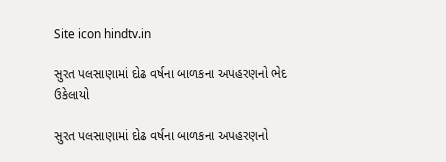Site icon hindtv.in

સુરત પલસાણામાં દોઢ વર્ષના બાળકના અપહરણનો ભેદ ઉકેલાયો

સુરત પલસાણામાં દોઢ વર્ષના બાળકના અપહરણનો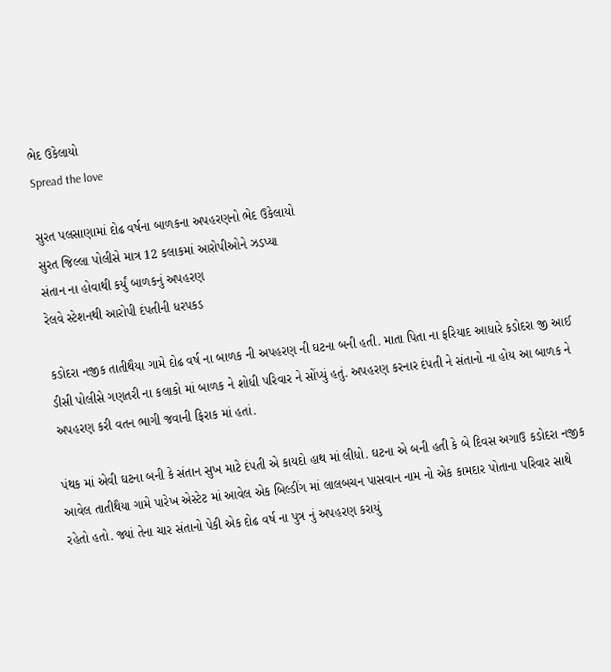ભેદ ઉકેલાયો
Spread the love

સુરત પલસાણામાં દોઢ વર્ષના બાળકના અપહરણનો ભેદ ઉકેલાયો
સુરત જિલ્લા પોલીસે માત્ર 12 કલાકમાં આરોપીઓને ઝડપ્યા
સંતાન ના હોવાથી કર્યું બાળકનું અપહરણ
રેલવે સ્ટેશનથી આરોપી દંપતીની ધરપકડ

કડોદરા નજીક તાતીથૈયા ગામે દોઢ વર્ષ ના બાળક ની અપહરણ ની ઘટના બની હતી. માતા પિતા ના ફરિયાદ આધારે કડોદરા જી આઈ ડીસી પોલીસે ગણતરી ના કલાકો માં બાળક ને શોધી પરિવાર ને સોંપ્યું હતું. અપહરણ કરનાર દંપતી ને સંતાનો ના હોય આ બાળક ને અપહરણ કરી વતન ભાગી જવાની ફિરાક માં હતાં.

પંથક માં એવી ઘટના બની કે સંતાન સુખ માટે દંપતી એ કાયદો હાથ માં લીધો. ઘટના એ બની હતી કે બે દિવસ અગાઉ કડોદરા નજીક આવેલ તાતીથૈયા ગામે પારેખ એસ્ટેટ માં આવેલ એક બિલ્ડીંગ માં લાલબચન પાસવાન નામ નો એક કામદાર પોતાના પરિવાર સાથે રહેતો હતો. જ્યાં તેના ચાર સંતાનો પેકી એક દોઢ વર્ષ ના પુત્ર નું અપહરણ કરાયું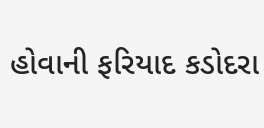હોવાની ફરિયાદ કડોદરા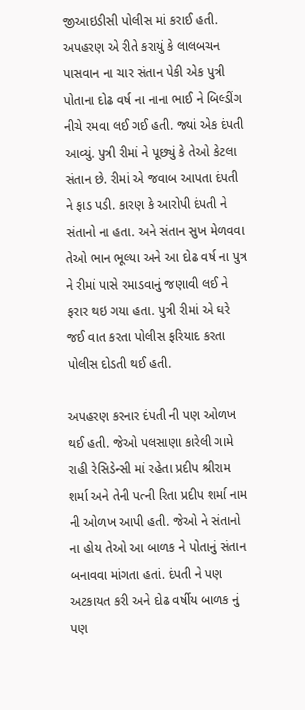જીઆઇડીસી પોલીસ માં કરાઈ હતી. અપહરણ એ રીતે કરાયું કે લાલબચન પાસવાન ના ચાર સંતાન પેકી એક પુત્રી પોતાના દોઢ વર્ષ ના નાના ભાઈ ને બિલ્ડીંગ નીચે રમવા લઈ ગઈ હતી. જ્યાં એક દંપતી આવ્યું. પુત્રી રીમાં ને પૂછ્યું કે તેઓ કેટલા સંતાન છે. રીમાં એ જવાબ આપતા દંપતી ને ફાડ પડી. કારણ કે આરોપી દંપતી ને સંતાનો ના હતા. અને સંતાન સુખ મેળવવા તેઓ ભાન ભૂલ્યા અને આ દોઢ વર્ષ ના પુત્ર ને રીમાં પાસે રમાડવાનું જણાવી લઈ ને ફરાર થઇ ગયા હતા. પુત્રી રીમાં એ ઘરે જઈ વાત કરતા પોલીસ ફરિયાદ કરતા પોલીસ દોડતી થઈ હતી.

અપહરણ કરનાર દંપતી ની પણ ઓળખ થઈ હતી. જેઓ પલસાણા કારેલી ગામે રાહી રેસિડેન્સી માં રહેતા પ્રદીપ શ્રીરામ શર્મા અને તેની પત્ની રિતા પ્રદીપ શર્મા નામ ની ઓળખ આપી હતી. જેઓ ને સંતાનો ના હોય તેઓ આ બાળક ને પોતાનું સંતાન બનાવવા માંગતા હતાં. દંપતી ને પણ અટકાયત કરી અને દોઢ વર્ષીય બાળક નું પણ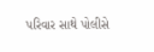પરિવાર સાથે પોલીસે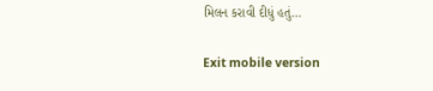મિલન કરાવી દીધું હતું…

Exit mobile version